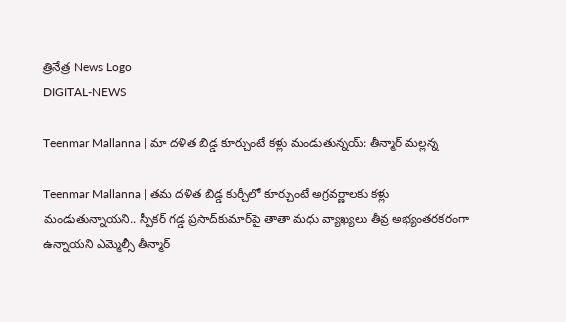త్రినేత్ర News Logo
DIGITAL-NEWS

Teenmar Mallanna | మా ద‌ళిత బిడ్డ కూర్చుంటే క‌ళ్లు మండుతున్న‌య్‌: తీన్మార్ మ‌ల్ల‌న్న‌

Teenmar Mallanna | త‌మ‌ ద‌ళిత బిడ్డ కుర్చీలో కూర్చుంటే అగ్ర‌వ‌ర్ణాల‌కు క‌ళ్లు మండుతున్నాయ‌ని.. స్పీక‌ర్ గ‌డ్డ ప్ర‌సాద్‌కుమార్‌పై తాతా మ‌ధు వ్యాఖ్య‌లు తీవ్ర అభ్యంత‌ర‌క‌రంగా ఉన్నాయ‌ని ఎమ్మెల్సీ తీన్మార్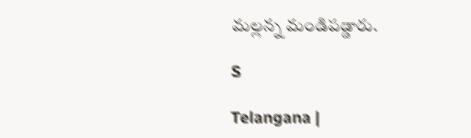మ‌ల్ల‌న్న మండిప‌డ్డారు.

S

Telangana |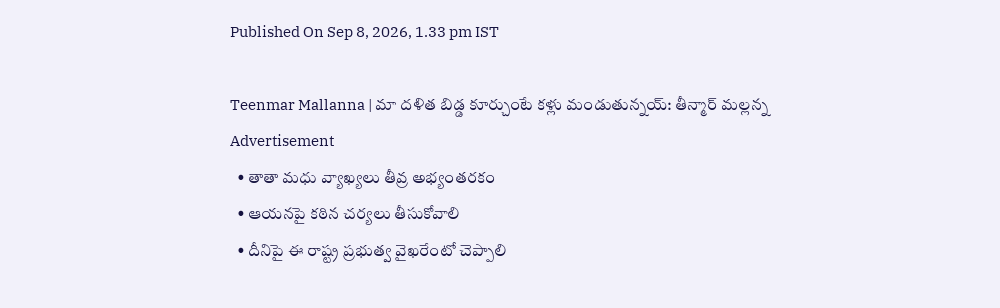Published On Sep 8, 2026, 1.33 pm IST

Teenmar Mallanna | మా ద‌ళిత బిడ్డ కూర్చుంటే క‌ళ్లు మండుతున్న‌య్‌: తీన్మార్ మ‌ల్ల‌న్న‌
Advertisement
  • తాతా మ‌ధు వ్యాఖ్య‌లు తీవ్ర అభ్యంత‌ర‌కం
  • ఆయ‌న‌పై క‌ఠిన చ‌ర్య‌లు తీసుకోవాలి
  • దీనిపై ఈ రాష్ట్ర ప్ర‌భుత్వ వైఖ‌రేంటో చెప్పాలి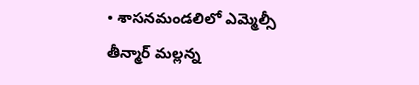• శాస‌న‌మండ‌లిలో ఎమ్మెల్సీ తీన్మార్ మ‌ల్ల‌న్న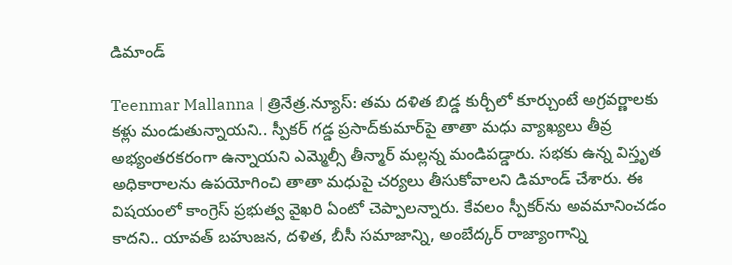డిమాండ్‌

Teenmar Mallanna | త్రినేత్ర‌.న్యూస్: త‌మ‌ ద‌ళిత బిడ్డ కుర్చీలో కూర్చుంటే అగ్ర‌వ‌ర్ణాల‌కు క‌ళ్లు మండుతున్నాయ‌ని.. స్పీక‌ర్ గ‌డ్డ ప్ర‌సాద్‌కుమార్‌పై తాతా మ‌ధు వ్యాఖ్య‌లు తీవ్ర అభ్యంత‌ర‌క‌రంగా ఉన్నాయ‌ని ఎమ్మెల్సీ తీన్మార్ మ‌ల్ల‌న్న మండిప‌డ్డారు. స‌భ‌కు ఉన్న‌ విస్తృత అధికారాల‌ను ఉప‌యోగించి తాతా మ‌ధుపై చ‌ర్య‌లు తీసుకోవాలని డిమాండ్ చేశారు. ఈ విష‌యంలో కాంగ్రెస్ ప్ర‌భుత్వ వైఖ‌రి ఏంటో చెప్పాల‌న్నారు. కేవలం స్పీక‌ర్‌ను అవమానించడం కాదని.. యావత్ బహుజన, దళిత, బీసీ సమాజాన్ని, అంబేద్కర్ రాజ్యాంగాన్ని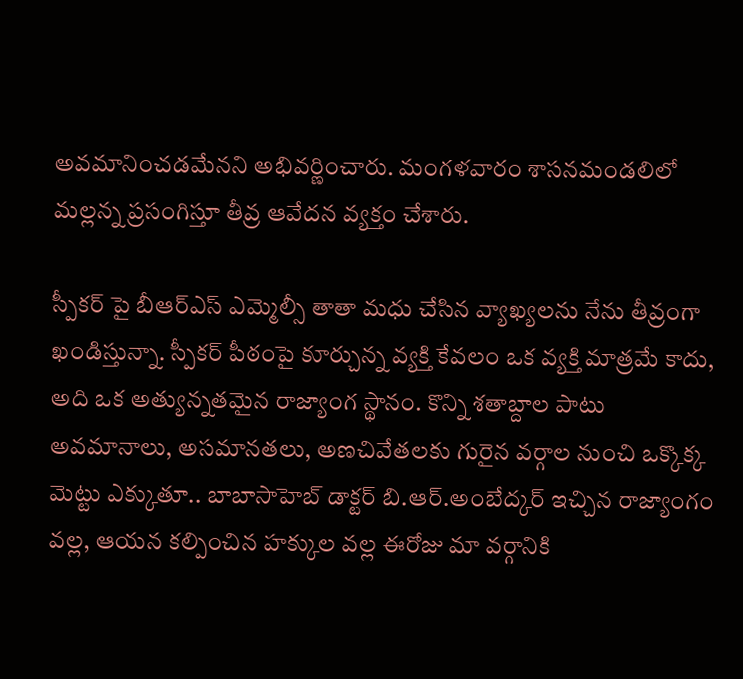అవమానించడమేన‌ని అభివ‌ర్ణించారు. మంగ‌ళ‌వారం శాస‌న‌మండ‌లిలో మ‌ల్ల‌న్న ప్ర‌సంగిస్తూ తీవ్ర ఆవేద‌న వ్య‌క్తం చేశారు.

స్పీకర్ పై బీఆర్ఎస్ ఎమ్మెల్సీ తాతా మధు చేసిన వ్యాఖ్యల‌ను నేను తీవ్రంగా ఖండిస్తున్నా. స్పీకర్ పీఠంపై కూర్చున్న వ్యక్తి కేవలం ఒక వ్యక్తి మాత్రమే కాదు, అది ఒక అత్యున్నతమైన రాజ్యాంగ స్థానం. కొన్ని శతాబ్దాల పాటు అవమానాలు, అసమానతలు, అణచివేతలకు గురైన వర్గాల నుంచి ఒక్కొక్క మెట్టు ఎక్కుతూ.. బాబాసాహెబ్ డాక్టర్ బి.ఆర్.అంబేద్కర్ ఇచ్చిన రాజ్యాంగం వల్ల, ఆయన కల్పించిన హక్కుల వల్ల ఈరోజు మా వర్గానికి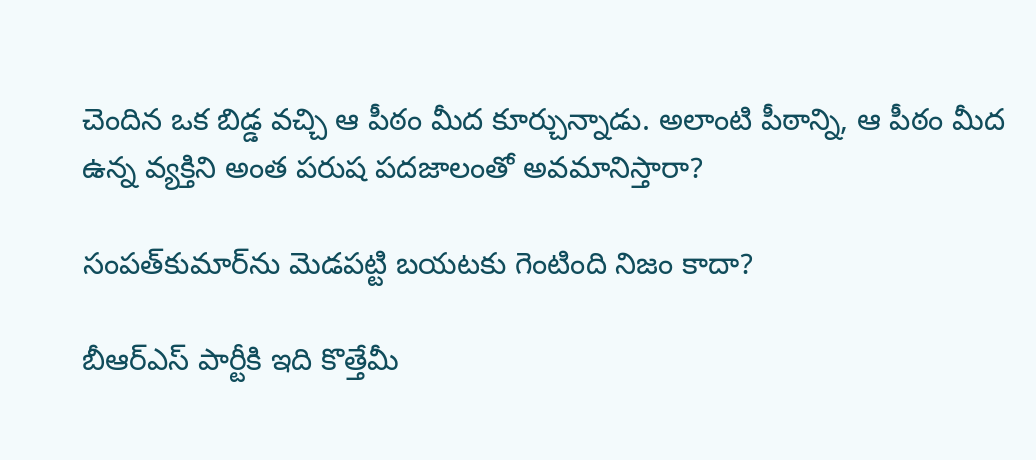చెందిన ఒక బిడ్డ వచ్చి ఆ పీఠం మీద కూర్చున్నాడు. అలాంటి పీఠాన్ని, ఆ పీఠం మీద ఉన్న వ్యక్తిని అంత పరుష పదజాలంతో అవమానిస్తారా?

సంప‌త్‌కుమార్‌ను మెడ‌ప‌ట్టి బ‌య‌ట‌కు గెంటింది నిజం కాదా?

బీఆర్ఎస్ పార్టీకి ఇది కొత్తేమీ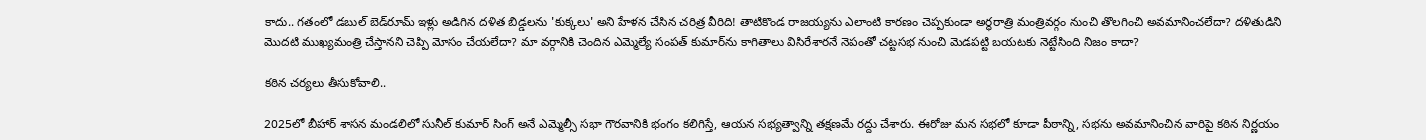కాదు.. గతంలో డబుల్ బెడ్‌రూమ్ ఇళ్లు అడిగిన దళిత బిడ్డలను 'కుక్కలు' అని హేళన చేసిన చరిత్ర వీరిది! తాటికొండ రాజయ్య‌ను ఎలాంటి కారణం చెప్పకుండా అర్ధరాత్రి మంత్రివర్గం నుంచి తొలగించి అవమానించలేదా? దళితుడిని మొదటి ముఖ్యమంత్రి చేస్తానని చెప్పి మోసం చేయలేదా? మా వర్గానికి చెందిన ఎమ్మెల్యే సంపత్ కుమార్‌ను కాగితాలు విసిరేశారనే నెపంతో చట్టసభ నుంచి మెడపట్టి బయటకు నెట్టేసింది నిజం కాదా?

క‌ఠిన చ‌ర్య‌లు తీసుకోవాలి..

2025లో బీహార్ శాసన మండలిలో సునీల్ కుమార్ సింగ్ అనే ఎమ్మెల్సీ సభా గౌరవానికి భంగం కలిగిస్తే, ఆయన సభ్యత్వాన్ని తక్షణమే రద్దు చేశారు. ఈరోజు మన సభలో కూడా పీఠాన్ని, సభను అవమానించిన వారిపై కఠిన నిర్ణయం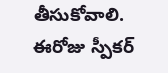తీసుకోవాలి. ఈరోజు స్పీక‌ర్‌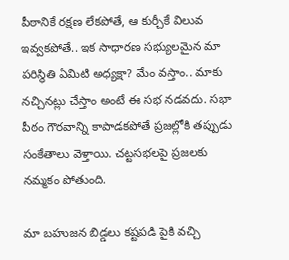పీఠానికే రక్షణ లేకపోతే, ఆ కుర్చీకే విలువ ఇవ్వకపోతే.. ఇక సాధారణ సభ్యులమైన మా పరిస్థితి ఏమిటి అధ్యక్షా? మేం వస్తాం.. మాకు నచ్చినట్లు చేస్తాం అంటే ఈ సభ నడవదు. సభా పీఠం గౌరవాన్ని కాపాడకపోతే ప్రజల్లోకి తప్పుడు సంకేతాలు వెళ్తాయి. చట్టసభలపై ప్రజలకు నమ్మకం పోతుంది.

మా బహుజన బిడ్డలు కష్టపడి పైకి వచ్చి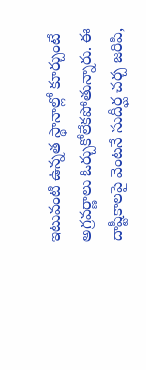ఇటువంటి ఉన్నత స్థానాల్లో కూర్చుంటే అగ్రవర్ణాలు ఓర్చుకోలేకపోతున్నారు. ఈ దాష్టీకాలపై వెంటనే సుదీర్ఘ చర్చ జరిపి,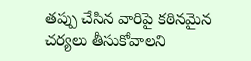తప్పు చేసిన వారిపై కఠినమైన చర్యలు తీసుకోవాలని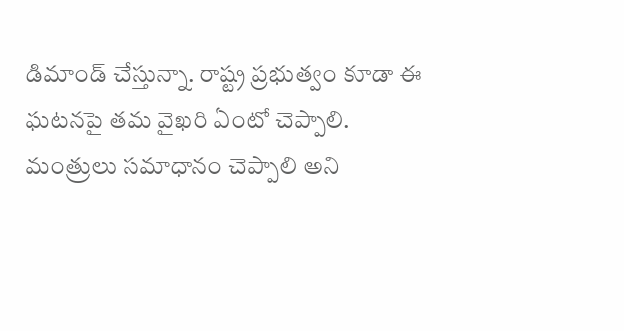డిమాండ్ చేస్తున్నా. రాష్ట్ర ప్రభుత్వం కూడా ఈ ఘటనపై తమ వైఖరి ఏంటో చెప్పాలి. మంత్రులు సమాధానం చెప్పాలి అని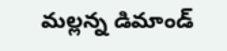మ‌ల్ల‌న్న డిమాండ్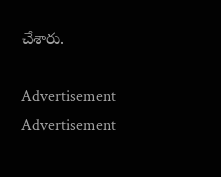చేశారు.

Advertisement
Advertisement